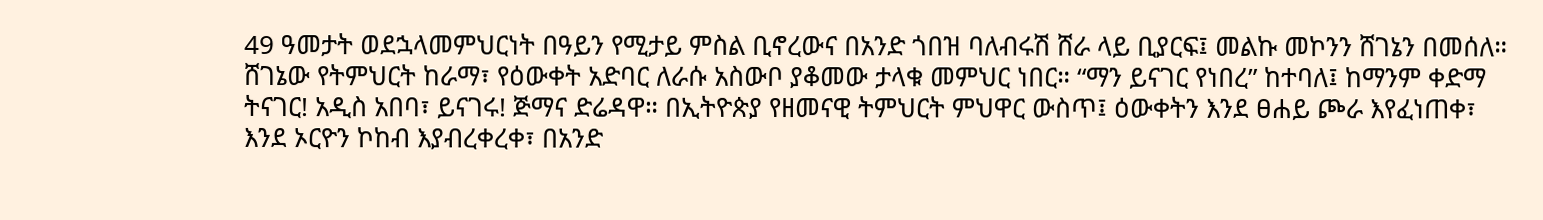49 ዓመታት ወደኋላመምህርነት በዓይን የሚታይ ምስል ቢኖረውና በአንድ ጎበዝ ባለብሩሽ ሸራ ላይ ቢያርፍ፤ መልኩ መኮንን ሸገኔን በመሰለ። ሸገኔው የትምህርት ከራማ፣ የዕውቀት አድባር ለራሱ አስውቦ ያቆመው ታላቁ መምህር ነበር። “ማን ይናገር የነበረ” ከተባለ፤ ከማንም ቀድማ ትናገር! አዲስ አበባ፣ ይናገሩ! ጅማና ድሬዳዋ። በኢትዮጵያ የዘመናዊ ትምህርት ምህዋር ውስጥ፤ ዕውቀትን እንደ ፀሐይ ጮራ እየፈነጠቀ፣ እንደ ኦርዮን ኮከብ እያብረቀረቀ፣ በአንድ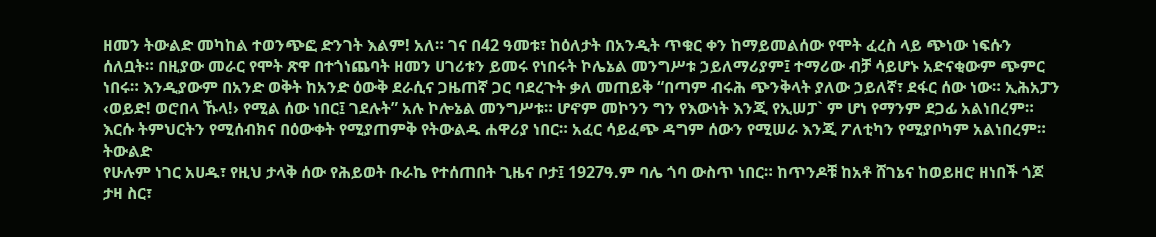ዘመን ትውልድ መካከል ተወንጭፎ ድንገት እልም! አለ። ገና በ42 ዓመቱ፣ ከዕለታት በአንዲት ጥቁር ቀን ከማይመልሰው የሞት ፈረስ ላይ ጭነው ነፍሱን ሰለቧት። በዚያው መራር የሞት ጽዋ በተጎነጨባት ዘመን ሀገሪቱን ይመሩ የነበሩት ኮሌኔል መንግሥቱ ኃይለማሪያም፤ ተማሪው ብቻ ሳይሆኑ አድናቂውም ጭምር ነበሩ። እንዲያውም በአንድ ወቅት ከአንድ ዕውቅ ደራሲና ጋዜጠኛ ጋር ባደረጉት ቃለ መጠይቅ “በጣም ብሩሕ ጭንቅላት ያለው ኃይለኛ፣ ደፋር ሰው ነው። ኢሕአፓን ‹ወይድ! ወሮበላ ኹላ!› የሚል ሰው ነበር፤ ገደሉት” አሉ ኮሎኔል መንግሥቱ። ሆኖም መኮንን ግን የእውነት እንጂ የኢሠፓ` ም ሆነ የማንም ደጋፊ አልነበረም። እርሱ ትምህርትን የሚሰብክና በዕውቀት የሚያጠምቅ የትውልዱ ሐዋሪያ ነበር። አፈር ሳይፈጭ ዳግም ሰውን የሚሠራ እንጂ ፖለቲካን የሚያቦካም አልነበረም።
ትውልድ
የሁሉም ነገር አሀዱ፣ የዚህ ታላቅ ሰው የሕይወት ቡራኬ የተሰጠበት ጊዜና ቦታ፤ 1927ዓ.ም ባሌ ጎባ ውስጥ ነበር። ከጥንዶቹ ከአቶ ሸገኔና ከወይዘሮ ዘነበች ጎጆ ታዛ ስር፣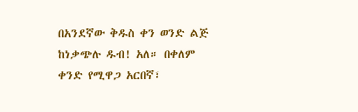በአንደኛው ቅዱስ ቀን ወንድ ልጅ ከነቃጭሉ ዱብ! አለ። በቀለም ቀንድ የሚዋጋ አርበኛ፣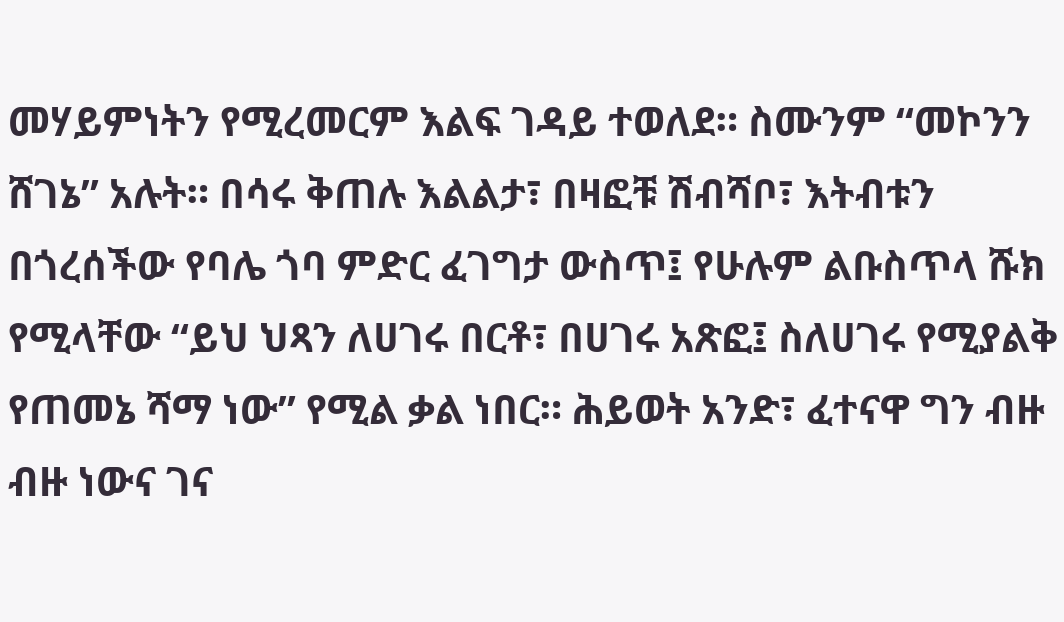መሃይምነትን የሚረመርም እልፍ ገዳይ ተወለደ። ስሙንም “መኮንን ሸገኔ” አሉት። በሳሩ ቅጠሉ እልልታ፣ በዛፎቹ ሽብሻቦ፣ እትብቱን በጎረሰችው የባሌ ጎባ ምድር ፈገግታ ውስጥ፤ የሁሉም ልቡስጥላ ሹክ የሚላቸው “ይህ ህጻን ለሀገሩ በርቶ፣ በሀገሩ አጽፎ፤ ስለሀገሩ የሚያልቅ የጠመኔ ሻማ ነው” የሚል ቃል ነበር። ሕይወት አንድ፣ ፈተናዋ ግን ብዙ ብዙ ነውና ገና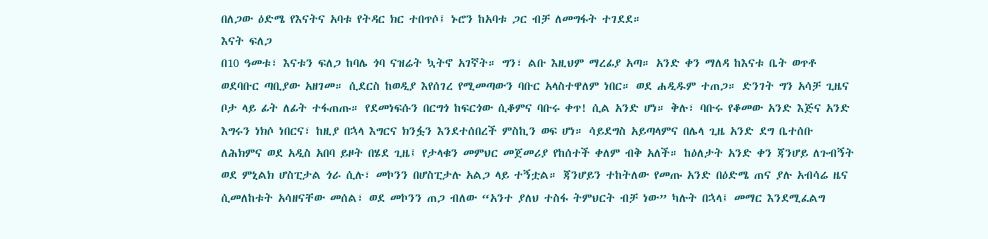በለጋው ዕድሜ የእናትና አባቱ የትዳር ክር ተበጥሶ፤ ኑሮን ከአባቱ ጋር ብቻ ለመግፋት ተገደደ።
እናት ፍለጋ
በ10 ዓመቱ፣ እናቱን ፍለጋ ከባሌ ጎባ ናዝሬት ኳትኖ አገኛት። ግን፣ ልቡ እዚህም ማረፊያ አጣ። አንድ ቀን ማለዳ ከእናቱ ቤት ወጥቶ ወደባቡር ጣቢያው አዘገመ። ሲደርስ ከወዲያ እየሰገረ የሚመጣውን ባቡር አላስተዋለም ነበር። ወደ ሐዲዱም ተጠጋ። ድንገት ግን አሳቻ ጊዜና ቦታ ላይ ፊት ለፊት ተፋጠጡ። የደመነፍሱን በርግጎ ከፍርጎው ሲቆምና ባቡሩ ቀጥ! ሲል አንድ ሆነ። ቅሉ፣ ባቡሩ የቆመው አንድ እጅና አንድ እግሩን ነክሶ ነበርና፣ ከዚያ በኋላ እግርና ክንፏን እንደተሰበረች ምስኪን ወፍ ሆነ። ሳይደግስ አይጣላምና በሌላ ጊዜ አንድ ደግ ቤተሰቡ ለሕክምና ወደ አዲስ አበባ ይዞት በሄደ ጊዜ፤ የታላቁን መምህር መጀመሪያ የከሰተች ቀለም ብቅ አለች። ከዕለታት አንድ ቀን ጃንሆይ ለጉብኝት ወደ ምኒልክ ሆስፒታል ጎራ ሲሉ፣ መኮንን በሆስፒታሉ አልጋ ላይ ተኝቷል። ጃንሆይን ተከትለው የመጡ አንድ በዕድሜ ጠና ያሉ አብሳሬ ዜና ሲመለከቱት አሳዘናቸው መሰል፣ ወደ መኮንን ጠጋ ብለው “አንተ ያለህ ተስፋ ትምህርት ብቻ ነው” ካሉት በኋላ፤ መማር እንደሚፈልግ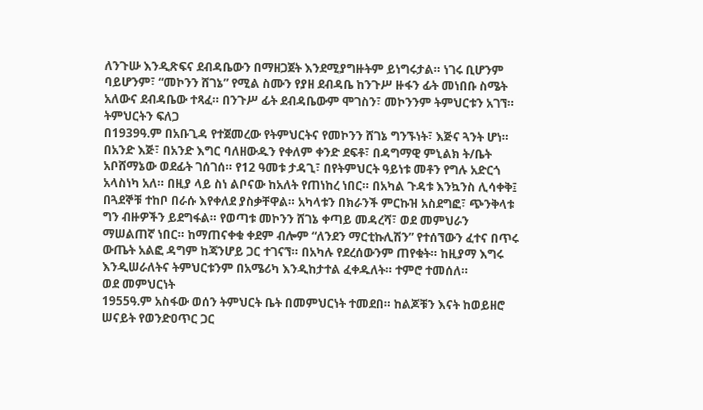ለንጉሡ እንዲጽፍና ደብዳቤውን በማዘጋጀት እንደሚያግዙትም ይነግሩታል። ነገሩ ቢሆንም ባይሆንም፣ “መኮንን ሸገኔ” የሚል ስሙን የያዘ ደብዳቤ ከንጉሥ ዙፋን ፊት መነበቡ ስሜት አለውና ደብዳቤው ተጻፈ። በንጉሥ ፊት ደብዳቤውም ሞገስን፣ መኮንንም ትምህርቱን አገኘ።
ትምህርትን ፍለጋ
በ1939ዓ.ም በአቡጊዳ የተጀመረው የትምህርትና የመኮንን ሸገኔ ግንኙነት፣ እጅና ጓንት ሆነ። በአንድ እጅ፣ በአንድ እግር ባለዘውዱን የቀለም ቀንድ ደፍቶ፣ በዳግማዊ ምኒልክ ት/ቤት አቦሸማኔው ወደፊት ገሰገሰ። የ12 ዓመቱ ታዳጊ፣ በየትምህርት ዓይነቱ መቶን የግሉ አድርጎ አላስነካ አለ። በዚያ ላይ ስነ ልቦናው ከአለት የጠነከረ ነበር። በአካል ጉዳቱ እንኳንስ ሊሳቀቅ፤ በጓደኞቹ ተከቦ በራሱ እየቀለደ ያስቃቸዋል። አካላቱን በክራንች ምርኩዝ አስደግፎ፣ ጭንቅላቱ ግን ብዙዎችን ይደግፋል። የወጣቱ መኮንን ሸገኔ ቀጣይ መዳረሻ፣ ወደ መምህራን ማሠልጠኛ ነበር። ከማጠናቀቁ ቀደም ብሎም “ለንደን ማርቲኩሊሽን” የተሰኘውን ፈተና በጥሩ ውጤት አልፎ ዳግም ከጃንሆይ ጋር ተገናኘ። በአካሉ የደረሰውንም ጠየቁት። ከዚያማ እግሩ እንዲሠራለትና ትምህርቱንም በአሜሪካ እንዲከታተል ፈቀዱለት። ተምሮ ተመሰለ።
ወደ መምህርነት
1955ዓ.ም አስፋው ወሰን ትምህርት ቤት በመምህርነት ተመደበ። ከልጆቹን እናት ከወይዘሮ ሠናይት የወንድዐጥር ጋር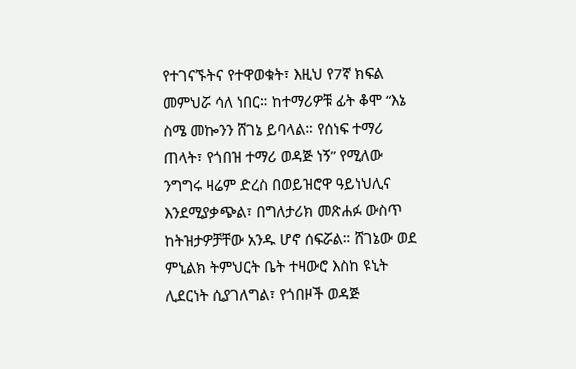የተገናኙትና የተዋወቁት፣ እዚህ የ7ኛ ክፍል መምህሯ ሳለ ነበር። ከተማሪዎቹ ፊት ቆሞ “እኔ ስሜ መኰንን ሸገኔ ይባላል። የሰነፍ ተማሪ ጠላት፣ የጎበዝ ተማሪ ወዳጅ ነኝ” የሚለው ንግግሩ ዛሬም ድረስ በወይዝሮዋ ዓይነህሊና እንደሚያቃጭል፣ በግለታሪክ መጽሐፉ ውስጥ ከትዝታዎቻቸው አንዱ ሆኖ ሰፍሯል። ሸገኔው ወደ ምኒልክ ትምህርት ቤት ተዛውሮ እስከ ዩኒት ሊደርነት ሲያገለግል፣ የጎበዞች ወዳጅ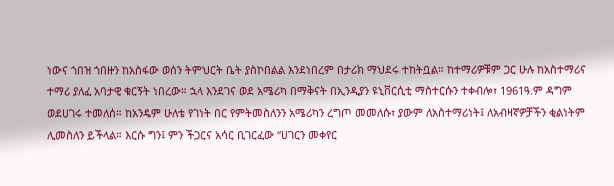ነውና ጎበዝ ጎበዙን ከአስፋው ወሰን ትምህርት ቤት ያስኮበልል እንደነበረም በታሪክ ማህደሩ ተከትቧል። ከተማሪዎቹም ጋር ሁሉ ከአስተማሪና ተማሪ ያለፈ አባታዊ ቁርኝት ነበረው። ኋላ እንደገና ወደ አሜሪካ በማቅናት በኢንዲያን ዩኒቨርሲቲ ማስተርሱን ተቀብሎ፣ 1961ዓ.ም ዳግም ወደሀገሩ ተመለሰ። ከአንዴም ሁለቴ የገነት በር የምትመስለንን አሜሪካን ረግጦ መመለሱ፣ ያውም ለአስተማሪነት፤ ለአብዛኛዎቻችን ቂልነትም ሊመስለን ይችላል። እርሱ ግን፤ ምን ችጋርና አሳር ቢገርፈው “ሀገርን መቀየር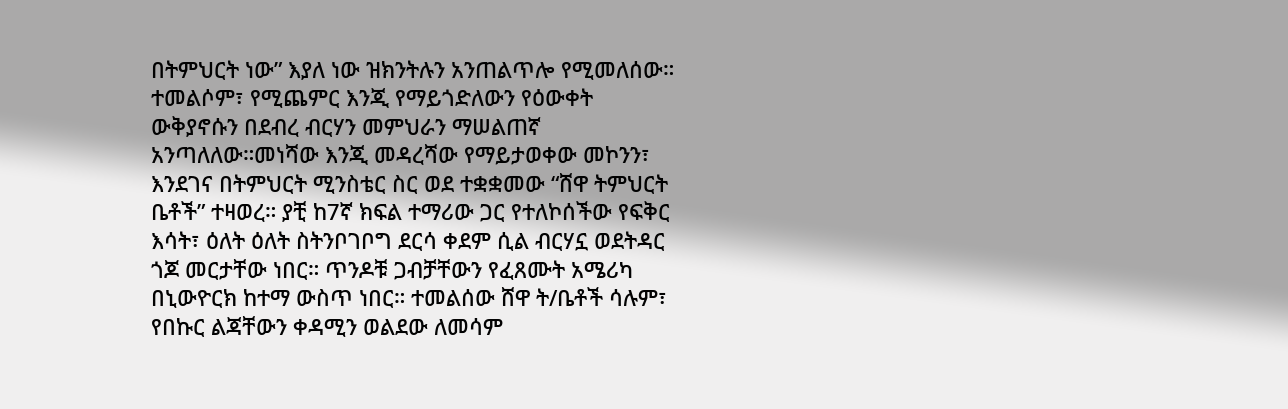በትምህርት ነው” እያለ ነው ዝክንትሉን አንጠልጥሎ የሚመለሰው። ተመልሶም፣ የሚጨምር እንጂ የማይጎድለውን የዕውቀት ውቅያኖሱን በደብረ ብርሃን መምህራን ማሠልጠኛ አንጣለለው።መነሻው እንጂ መዳረሻው የማይታወቀው መኮንን፣ እንደገና በትምህርት ሚንስቴር ስር ወደ ተቋቋመው “ሸዋ ትምህርት ቤቶች” ተዛወረ። ያቺ ከ7ኛ ክፍል ተማሪው ጋር የተለኮሰችው የፍቅር እሳት፣ ዕለት ዕለት ስትንቦገቦግ ደርሳ ቀደም ሲል ብርሃኗ ወደትዳር ጎጆ መርታቸው ነበር። ጥንዶቹ ጋብቻቸውን የፈጸሙት አሜሪካ በኒውዮርክ ከተማ ውስጥ ነበር። ተመልሰው ሸዋ ት/ቤቶች ሳሉም፣ የበኩር ልጃቸውን ቀዳሚን ወልደው ለመሳም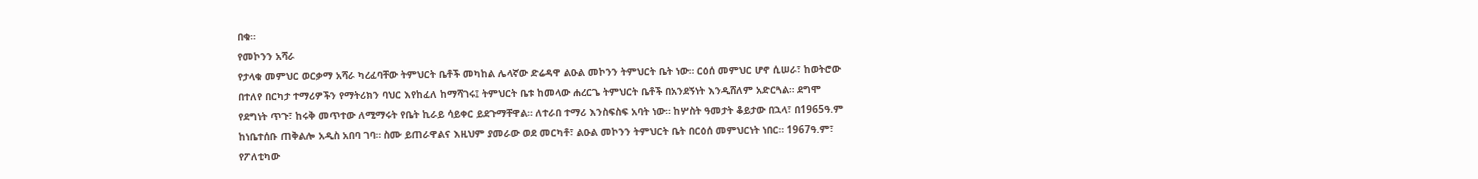በቁ።
የመኮንን አሻራ
የታላቁ መምህር ወርቃማ አሻራ ካረፈባቸው ትምህርት ቤቶች መካከል ሌላኛው ድሬዳዋ ልዑል መኮንን ትምህርት ቤት ነው። ርዕሰ መምህር ሆኖ ሲሠራ፣ ከወትሮው በተለየ በርካታ ተማሪዎችን የማትሪክን ባህር እየከፈለ ከማሻገሩ፤ ትምህርት ቤቱ ከመላው ሐረርጌ ትምህርት ቤቶች በአንደኝነት እንዲሸለም አድርጓል። ደግሞ የደግነት ጥጉ፣ ከሩቅ መጥተው ለሚማሩት የቤት ኪራይ ሳይቀር ይደጉማቸዋል። ለተራበ ተማሪ እንስፍስፍ አባት ነው። ከሦስት ዓመታት ቆይታው በኋላ፣ በ1965ዓ.ም ከነቤተሰቡ ጠቅልሎ አዲስ አበባ ገባ። ስሙ ይጠራዋልና እዚህም ያመራው ወደ መርካቶ፣ ልዑል መኮንን ትምህርት ቤት በርዕሰ መምህርነት ነበር። 1967ዓ.ም፣ የፖለቲካው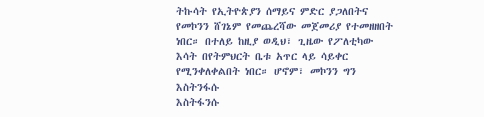ትኩሳት የኢትዮጵያን ሰማይና ምድር ያጋለበትና የመኮንን ሸገኔም የመጨረሻው መጀመሪያ የተመዘዘበት ነበር። በተለይ ከዚያ ወዲህ፣ ጊዜው የፖለቲካው እሳት በየትምህርት ቤቱ አጥር ላይ ሳይቀር የሚንቀለቀልበት ነበር። ሆኖም፣ መኮንን ግን እስትንፋሱ
እስትፋንሱ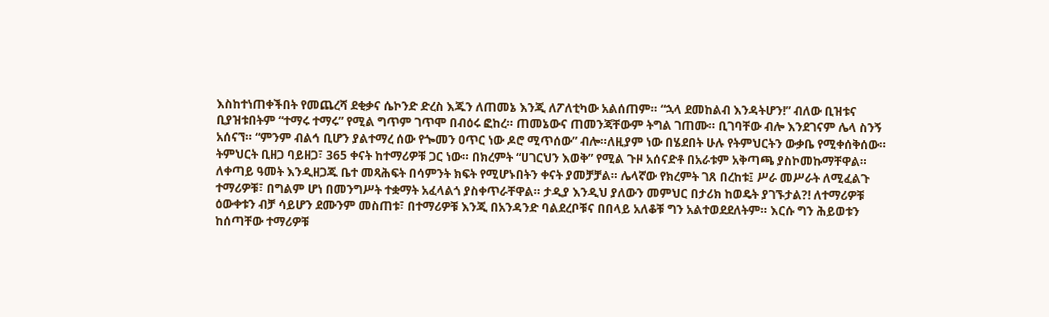እስከተነጠቀችበት የመጨረሻ ደቂቃና ሴኮንድ ድረስ እጁን ለጠመኔ እንጂ ለፖለቲካው አልሰጠም። “ኋላ ደመከልብ እንዳትሆን!” ብለው ቢዝቱና ቢያዝቱበትም “ተማሩ ተማሩ” የሚል ግጥም ገጥሞ በብዕሩ ፎከረ። ጠመኔውና ጠመንጃቸውም ትግል ገጠሙ። ቢገባቸው ብሎ እንደገናም ሌላ ስንኝ አሰናኘ። “ምንም ብልኅ ቢሆን ያልተማረ ሰው የጐመን ዐጥር ነው ዶሮ ሚጥሰው” ብሎ።ለዚያም ነው በሄደበት ሁሉ የትምህርትን ውቃቤ የሚቀሰቅሰው። ትምህርት ቢዘጋ ባይዘጋ፣ 365 ቀናት ከተማሪዎቹ ጋር ነው። በክረምት “ሀገርህን እወቅ” የሚል ጉዞ አሰናድቶ በአራቱም አቅጣጫ ያስኮመኩማቸዋል። ለቀጣይ ዓመት እንዲዘጋጁ ቤተ መጻሕፍት በሳምንት ክፍት የሚሆኑበትን ቀናት ያመቻቻል። ሌላኛው የክረምት ገጸ በረከቱ፤ ሥራ መሥራት ለሚፈልጉ ተማሪዎቹ፣ በግልም ሆነ በመንግሥት ተቋማት አፈላልጎ ያስቀጥራቸዋል። ታዲያ እንዲህ ያለውን መምህር በታሪክ ከወዴት ያገኙታል?! ለተማሪዎቹ ዕውቀቱን ብቻ ሳይሆን ደሙንም መስጠቱ፣ በተማሪዎቹ እንጂ በአንዳንድ ባልደረቦቹና በበላይ አለቆቹ ግን አልተወደደለትም። እርሱ ግን ሕይወቱን ከሰጣቸው ተማሪዎቹ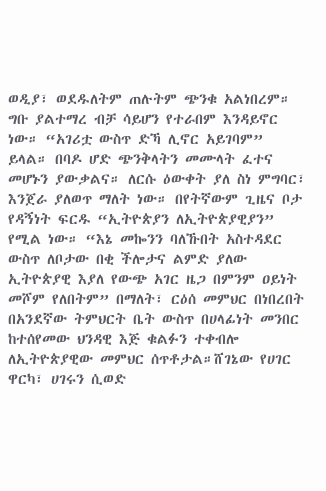ወዲያ፣ ወደዱለትም ጠሉትም ጭንቁ አልነበረም። ግቡ ያልተማረ ብቻ ሳይሆን የተራበም እንዳይኖር ነው። “አገሪቷ ውስጥ ድኻ ሊኖር አይገባም” ይላል። በባዶ ሆድ ጭንቅላትን መሙላት ፈተና መሆኑን ያውቃልና። ለርሱ ዕውቀት ያለ ስነ ምግባር፣ እንጀራ ያለወጥ ማለት ነው። በየትኛውም ጊዜና ቦታ የዳኝነት ፍርዱ “ኢትዮጵያን ለኢትዮጵያዊያን” የሚል ነው። “እኔ መኰንን ባለኹበት አስተዳደር ውስጥ ለቦታው በቂ ችሎታና ልምድ ያለው ኢትዮጵያዊ እያለ የውጭ አገር ዜጋ በምንም ዐይነት መሾም የለበትም” በማለት፣ ርዕሰ መምህር በነበረበት በአንደኛው ትምህርት ቤት ውስጥ በሀላፊነት መንበር ከተሰየመው ህንዳዊ እጅ ቁልፉን ተቀብሎ ለኢትዮጵያዊው መምህር ሰጥቶታል።ሸገኔው የሀገር ዋርካ፣ ሀገሩን ሲወድ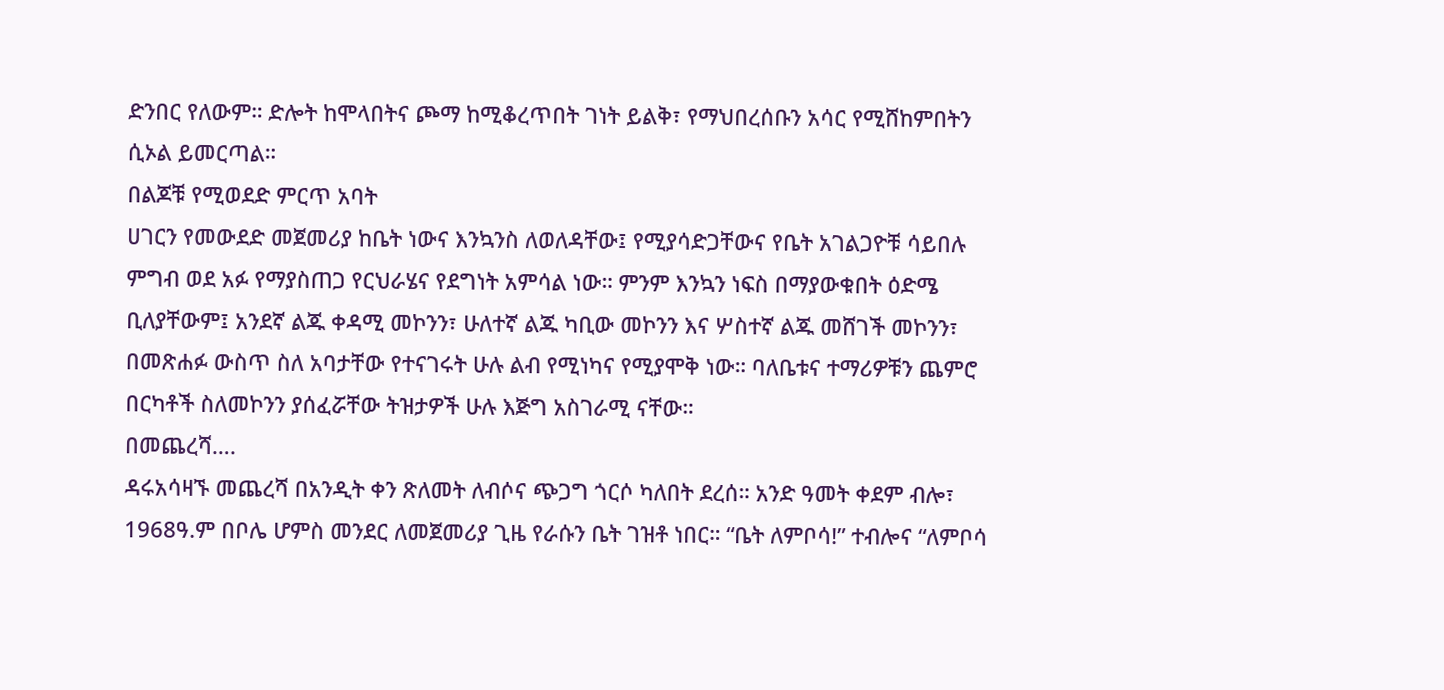ድንበር የለውም። ድሎት ከሞላበትና ጮማ ከሚቆረጥበት ገነት ይልቅ፣ የማህበረሰቡን አሳር የሚሸከምበትን ሲኦል ይመርጣል።
በልጆቹ የሚወደድ ምርጥ አባት
ሀገርን የመውደድ መጀመሪያ ከቤት ነውና እንኳንስ ለወለዳቸው፤ የሚያሳድጋቸውና የቤት አገልጋዮቹ ሳይበሉ ምግብ ወደ አፉ የማያስጠጋ የርህራሄና የደግነት አምሳል ነው። ምንም እንኳን ነፍስ በማያውቁበት ዕድሜ ቢለያቸውም፤ አንደኛ ልጁ ቀዳሚ መኮንን፣ ሁለተኛ ልጁ ካቢው መኮንን እና ሦስተኛ ልጁ መሸገች መኮንን፣ በመጽሐፉ ውስጥ ስለ አባታቸው የተናገሩት ሁሉ ልብ የሚነካና የሚያሞቅ ነው። ባለቤቱና ተማሪዎቹን ጨምሮ በርካቶች ስለመኮንን ያሰፈሯቸው ትዝታዎች ሁሉ እጅግ አስገራሚ ናቸው።
በመጨረሻ….
ዳሩአሳዛኙ መጨረሻ በአንዲት ቀን ጽለመት ለብሶና ጭጋግ ጎርሶ ካለበት ደረሰ። አንድ ዓመት ቀደም ብሎ፣ 1968ዓ.ም በቦሌ ሆምስ መንደር ለመጀመሪያ ጊዜ የራሱን ቤት ገዝቶ ነበር። “ቤት ለምቦሳ!” ተብሎና “ለምቦሳ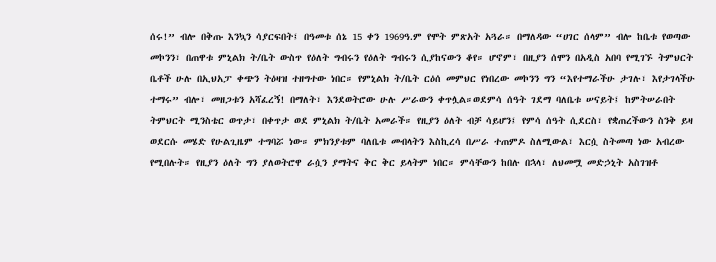ሰሩ!” ብሎ በቅጡ እንኳን ሳያርፍበት፤ በዓመቱ ሰኔ 15 ቀን 1969ዓ.ም የሞት ምጽአት አጓራ። በማለዳው “ሀገር ሰላም” ብሎ ከቤቱ የወጣው መኮንን፣ በጠዋቱ ምኒልክ ት/ቤት ውስጥ የዕለት ግብሩን የዕለት ግብሩን ሲያከናውን ቆየ። ሆኖም፣ በዚያን ሰሞን በአዲስ አበባ የሚገኙ ትምህርት ቤቶች ሁሉ በኢህአፓ ቀጭን ትዕዛዝ ተዘግተው ነበር። የምኒልክ ት/ቤት ርዕሰ መምህር የነበረው መኮንን ግን “እየተማራችሁ ታገሉ፣ እየታገላችሁ ተማሩ” ብሎ፣ መዘጋቱን አሻፈረኝ! በማለት፣ እንደወትሮው ሁሉ ሥራውን ቀጥሏል።ወደምሳ ሰዓት ገደማ ባለቤቱ ሠናይት፤ ከምትሠራበት ትምህርት ሚንስቴር ወጥታ፣ በቀጥታ ወደ ምኒልክ ት/ቤት አመራች። የዚያን ዕለት ብቻ ሳይሆን፤ የምሳ ሰዓት ሲደርስ፣ የቋጠረችውን ስንቅ ይዛ ወደርሱ መሄድ የሁልጊዜም ተግባሯ ነው። ምክንያቱም ባለቤቱ መብላትን እስኪረሳ በሥራ ተጠምዶ ስለሚውል፣ እርሷ ስትመጣ ነው አብረው የሚበሉት። የዚያን ዕለት ግን ያለወትሮዋ ራሷን ያማትና ቅር ቅር ይላትም ነበር። ምሳቸውን ከበሉ በኋላ፣ ለህመሟ መድኃኒት አስገዝቶ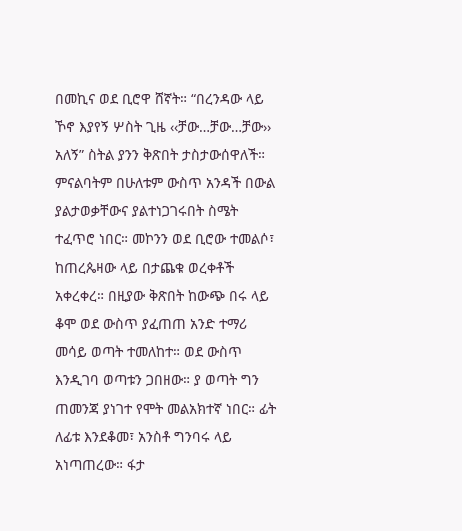በመኪና ወደ ቢሮዋ ሸኛት። “በረንዳው ላይ ኾኖ እያየኝ ሦስት ጊዜ ‹‹ቻው…ቻው…ቻው›› አለኝ” ስትል ያንን ቅጽበት ታስታውሰዋለች። ምናልባትም በሁለቱም ውስጥ አንዳች በውል ያልታወቃቸውና ያልተነጋገሩበት ስሜት ተፈጥሮ ነበር። መኮንን ወደ ቢሮው ተመልሶ፣ ከጠረጴዛው ላይ በታጨቁ ወረቀቶች አቀረቀረ። በዚያው ቅጽበት ከውጭ በሩ ላይ ቆሞ ወደ ውስጥ ያፈጠጠ አንድ ተማሪ መሳይ ወጣት ተመለከተ። ወደ ውስጥ እንዲገባ ወጣቱን ጋበዘው። ያ ወጣት ግን ጠመንጃ ያነገተ የሞት መልአክተኛ ነበር። ፊት ለፊቱ እንደቆመ፣ አንስቶ ግንባሩ ላይ አነጣጠረው። ፋታ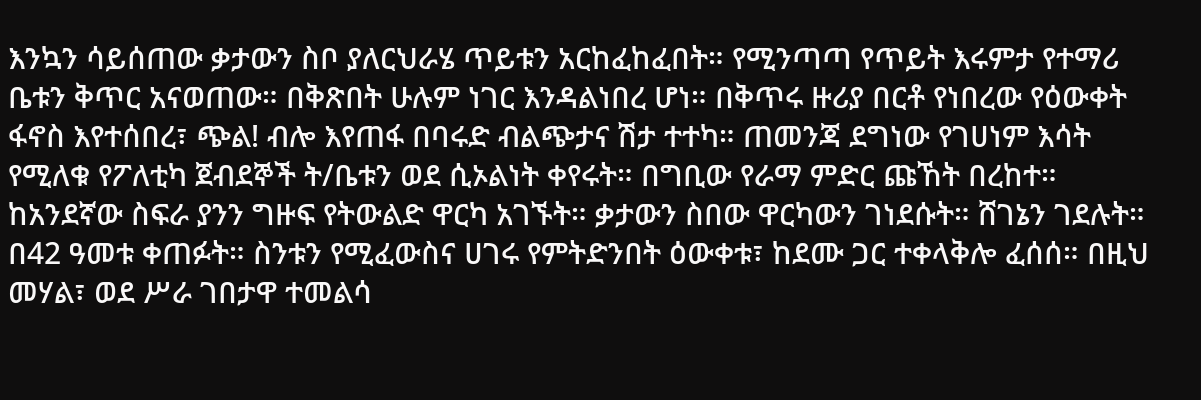እንኳን ሳይሰጠው ቃታውን ስቦ ያለርህራሄ ጥይቱን አርከፈከፈበት። የሚንጣጣ የጥይት እሩምታ የተማሪ ቤቱን ቅጥር አናወጠው። በቅጽበት ሁሉም ነገር እንዳልነበረ ሆነ። በቅጥሩ ዙሪያ በርቶ የነበረው የዕውቀት ፋኖስ እየተሰበረ፣ ጭል! ብሎ እየጠፋ በባሩድ ብልጭታና ሽታ ተተካ። ጠመንጃ ደግነው የገሀነም እሳት የሚለቁ የፖለቲካ ጀብደኞች ት/ቤቱን ወደ ሲኦልነት ቀየሩት። በግቢው የራማ ምድር ጩኸት በረከተ። ከአንደኛው ስፍራ ያንን ግዙፍ የትውልድ ዋርካ አገኙት። ቃታውን ስበው ዋርካውን ገነደሱት። ሸገኔን ገደሉት። በ42 ዓመቱ ቀጠፉት። ስንቱን የሚፈውስና ሀገሩ የምትድንበት ዕውቀቱ፣ ከደሙ ጋር ተቀላቅሎ ፈሰሰ። በዚህ መሃል፣ ወደ ሥራ ገበታዋ ተመልሳ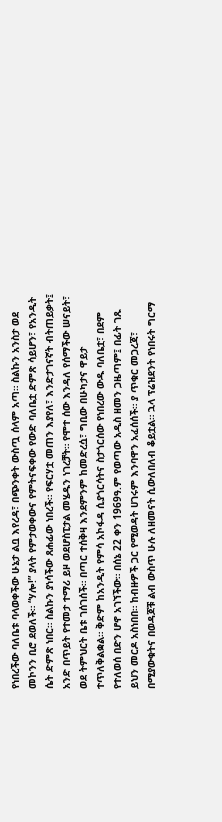የነበረችው ባለቤቱ ባላወቀችው ሁኔታ ልቧ እየረዳ፣ በጭንቀት ውስጧ ሰላም አጣ። ስልኩን አንስታ ወደ መኮንን ቢሮ ደወለች። “ሃሎ!” ያላት የምታወቀውና የምትናፍቀው የውድ ባለቤቷ ድምጽ ሳይሆን፣ የአንዲት ሴት ድምጽ ነበር። ስልኩን ያነሳችው ጸሐፊው ነበረች። የፍርሃቷ መጠን እያየለ፣ እንድታገናኛት ብትጠይቃት፤ አንድ በጥይት የተመታ ተማሪ ይዞ ወደሆስፒታል መሄዱን ነገረቻት። የሞተ ሰው እንዳለ የሰማችው ሠናይት፣ ወደ ትምህርት ቤቱ ገሰገሰች። በጣር ተሰቅዛ እንደምንም ከመድረሷ፣ ግቢው በሁካታና ዋይታ ተጥለቅልቋል። ቅድም ከአንዲት የምሳ አኮፋዳ ሲያጎርሳትና ስታጎርሰው የነበረው ውዱ ባለቤቷ፣ በደም የተለወሰ በድን ሆኖ አገኘችው። በሰኔ 22 ቀን 1969ዓ.ም የወጣው አዲስ ዘመን ጋዜጣም፤ በፊት ገጹ ይህን መርዶ አስነበበ። ከብዙዎች ጋር የሚወዳት ሀገሩም እንባዋን አፈሰሰች። ያ ጥቁር መጋረጃ፣ በሚያውቁትና በወዳጆቹ ልብ ውስጥ ሁሉ ለዘመናት ሲውለበለብ ቆይቷል። ኋላ ፕሬዝደንት የነበሩት ግርማ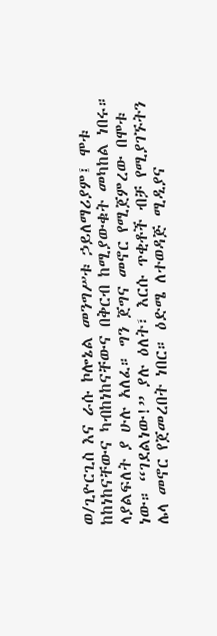ወ/ጊዮርጊስ እና ራሱ ኮሎኔል መንግሥቱ ኃይለማሪያም፤ ሞቱ ከከነከናቸውና ካብከነከናቸውና በቅርብ ከሚያውቁት መካከል ነበሩ። ላያልፍለት ያ ሁሉ አለፈ። ግን ጀግና መኖር የሚጀምረው በሞቱ ነው። “ገደልነው!” ያሉ ዕለት፣ እርሱ ጥቂቶች ብቻ የሚያገኙትን ሌላ መኖር የጀመረበት ነበር። ዕድሜ ለተወዳጅ ሚዲያና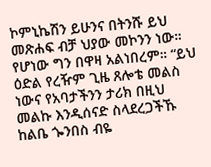ኮምኒኬሽን ይሁንና በትንሹ ይህ መጽሐፍ ብቻ ህያው መኮንን ነው። የሆነው ግን በዋዛ አልነበረም። “ይህ ዕድል የረዥም ጊዜ ጸሎቴ መልስ ነውና የአባታችንን ታሪክ በዚህ መልኩ እንዲሰናድ ስላደረጋችኹ ከልቤ ጐንበስ ብዬ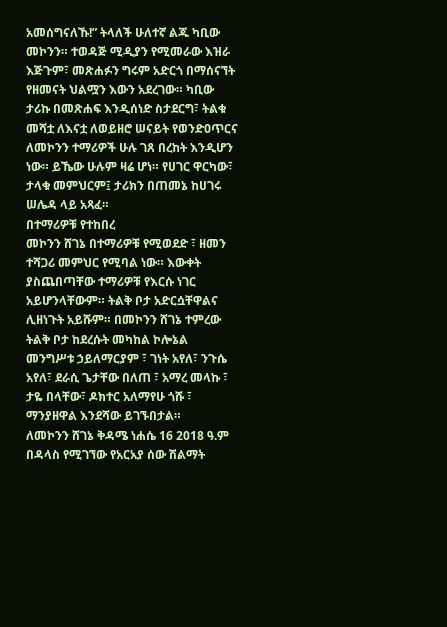አመሰግናለኹ!” ትላለች ሁለተኛ ልጁ ካቢው መኮንን። ተወዳጅ ሚዲያን የሚመራው እዝራ እጅጉም፣ መጽሐፉን ግሩም አድርጎ በማሰናኘት የዘመናት ህልሟን እውን አደረገው። ካቢው ታሪኩ በመጽሐፍ እንዲሰነድ ስታደርግ፣ ትልቁ መሻቷ ለእናቷ ለወይዘሮ ሠናይት የወንድዐጥርና ለመኮንን ተማሪዎች ሁሉ ገጸ በረከት እንዲሆን ነው። ይኼው ሁሉም ዛሬ ሆነ። የሀገር ዋርካው፣ ታላቁ መምህርም፤ ታሪክን በጠመኔ ከሀገሩ ሠሌዳ ላይ አጻፈ።
በተማሪዎቹ የተከበረ
መኮንን ሸገኔ በተማሪዎቹ የሚወደድ ፣ ዘመን ተሻጋሪ መምህር የሚባል ነው። እውቀት ያስጨበጣቸው ተማሪዎቹ የእርሱ ነገር አይሆንላቸውም። ትልቅ ቦታ አድርሷቸዋልና ሊዘነጉት አይሹም። በመኮንን ሸገኔ ተምረው ትልቅ ቦታ ከደረሱት መካከል ኮሎኔል መንግሥቱ ኃይለማርያም ፣ ገነት አየለ፣ ንጉሴ አየለ፣ ደራሲ ጌታቸው በለጠ ፣ አማረ መላኩ ፣ ታዬ በላቸው፣ ዶክተር አለማየሁ ጎሹ ፣ ማንያዘዋል እንደሻው ይገኙበታል።
ለመኮንን ሸገኔ ቅዳሜ ነሐሴ 16 2018 ዓ.ም በዳላስ የሚገኘው የአርአያ ሰው ሽልማት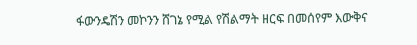ፋውንዴሽን መኮንን ሸገኔ የሚል የሽልማት ዘርፍ በመሰየም እውቅና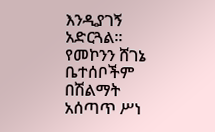እንዲያገኝ አድርጓል። የመኮንን ሸገኔ ቤተሰቦችም በሽልማት አሰጣጥ ሥነ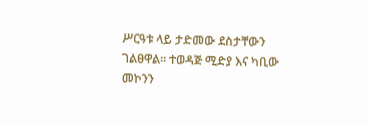ሥርዓቱ ላይ ታድመው ደስታቸውን ገልፀዋል። ተወዳጅ ሚድያ እና ካቢው መኮንን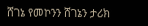ሸገኔ የመኮንን ሸገኔን ታሪክ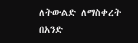ለትውልድ ለማስቀረት በአንድ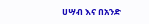ሀሣብ እና በአንድ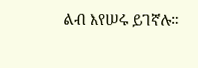ልብ እየሠሩ ይገኛሉ።